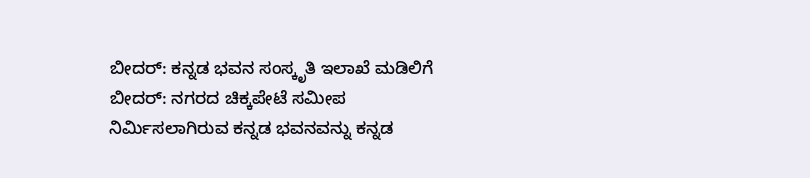ಬೀದರ್: ಕನ್ನಡ ಭವನ ಸಂಸ್ಕೃತಿ ಇಲಾಖೆ ಮಡಿಲಿಗೆ
ಬೀದರ್: ನಗರದ ಚಿಕ್ಕಪೇಟೆ ಸಮೀಪ ನಿರ್ಮಿಸಲಾಗಿರುವ ಕನ್ನಡ ಭವನವನ್ನು ಕನ್ನಡ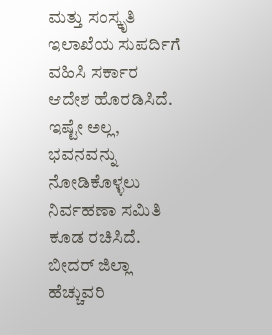ಮತ್ತು ಸಂಸ್ಕೃತಿ ಇಲಾಖೆಯ ಸುಪರ್ದಿಗೆ ವಹಿಸಿ ಸರ್ಕಾರ ಆದೇಶ ಹೊರಡಿಸಿದೆ.
ಇಷ್ಟೇ ಅಲ್ಲ, ಭವನವನ್ನು ನೋಡಿಕೊಳ್ಳಲು ನಿರ್ವಹಣಾ ಸಮಿತಿ ಕೂಡ ರಚಿಸಿದೆ. ಬೀದರ್ ಜಿಲ್ಲಾ ಹೆಚ್ಚುವರಿ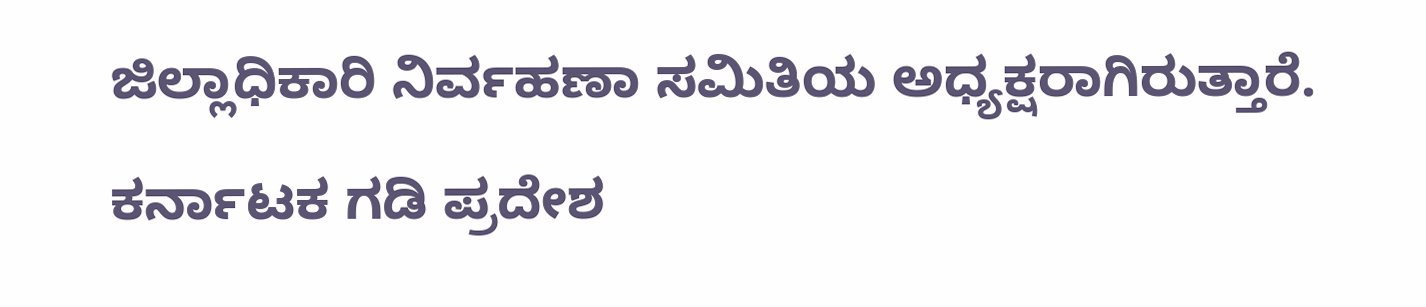ಜಿಲ್ಲಾಧಿಕಾರಿ ನಿರ್ವಹಣಾ ಸಮಿತಿಯ ಅಧ್ಯಕ್ಷರಾಗಿರುತ್ತಾರೆ. ಕರ್ನಾಟಕ ಗಡಿ ಪ್ರದೇಶ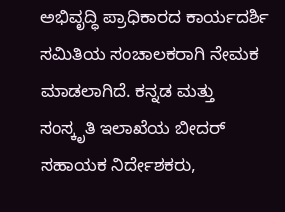ಅಭಿವೃದ್ಧಿ ಪ್ರಾಧಿಕಾರದ ಕಾರ್ಯದರ್ಶಿ ಸಮಿತಿಯ ಸಂಚಾಲಕರಾಗಿ ನೇಮಕ ಮಾಡಲಾಗಿದೆ. ಕನ್ನಡ ಮತ್ತು ಸಂಸ್ಕೃತಿ ಇಲಾಖೆಯ ಬೀದರ್ ಸಹಾಯಕ ನಿರ್ದೇಶಕರು,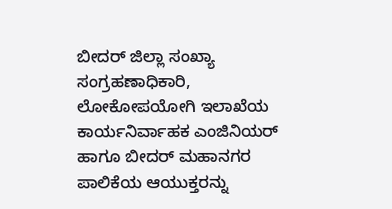ಬೀದರ್ ಜಿಲ್ಲಾ ಸಂಖ್ಯಾ ಸಂಗ್ರಹಣಾಧಿಕಾರಿ, ಲೋಕೋಪಯೋಗಿ ಇಲಾಖೆಯ ಕಾರ್ಯನಿರ್ವಾಹಕ ಎಂಜಿನಿಯರ್ ಹಾಗೂ ಬೀದರ್ ಮಹಾನಗರ ಪಾಲಿಕೆಯ ಆಯುಕ್ತರನ್ನು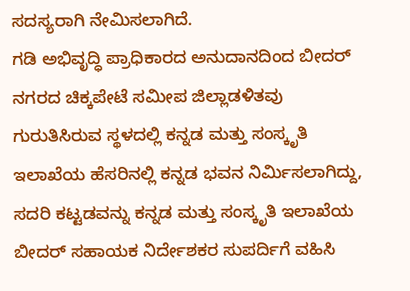ಸದಸ್ಯರಾಗಿ ನೇಮಿಸಲಾಗಿದೆ.
ಗಡಿ ಅಭಿವೃದ್ಧಿ ಪ್ರಾಧಿಕಾರದ ಅನುದಾನದಿಂದ ಬೀದರ್ ನಗರದ ಚಿಕ್ಕಪೇಟೆ ಸಮೀಪ ಜಿಲ್ಲಾಡಳಿತವು ಗುರುತಿಸಿರುವ ಸ್ಥಳದಲ್ಲಿ ಕನ್ನಡ ಮತ್ತು ಸಂಸ್ಕೃತಿ ಇಲಾಖೆಯ ಹೆಸರಿನಲ್ಲಿ ಕನ್ನಡ ಭವನ ನಿರ್ಮಿಸಲಾಗಿದ್ದು, ಸದರಿ ಕಟ್ಟಡವನ್ನು ಕನ್ನಡ ಮತ್ತು ಸಂಸ್ಕೃತಿ ಇಲಾಖೆಯ ಬೀದರ್ ಸಹಾಯಕ ನಿರ್ದೇಶಕರ ಸುಪರ್ದಿಗೆ ವಹಿಸಿ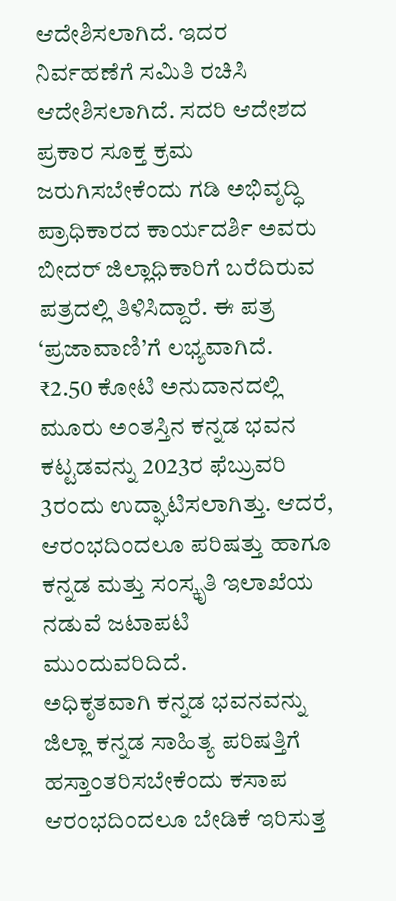ಆದೇಶಿಸಲಾಗಿದೆ. ಇದರ ನಿರ್ವಹಣೆಗೆ ಸಮಿತಿ ರಚಿಸಿ ಆದೇಶಿಸಲಾಗಿದೆ. ಸದರಿ ಆದೇಶದ ಪ್ರಕಾರ ಸೂಕ್ತ ಕ್ರಮ ಜರುಗಿಸಬೇಕೆಂದು ಗಡಿ ಅಭಿವೃದ್ಧಿ ಪ್ರಾಧಿಕಾರದ ಕಾರ್ಯದರ್ಶಿ ಅವರು ಬೀದರ್ ಜಿಲ್ಲಾಧಿಕಾರಿಗೆ ಬರೆದಿರುವ ಪತ್ರದಲ್ಲಿ ತಿಳಿಸಿದ್ದಾರೆ. ಈ ಪತ್ರ ‘ಪ್ರಜಾವಾಣಿ’ಗೆ ಲಭ್ಯವಾಗಿದೆ.
₹2.50 ಕೋಟಿ ಅನುದಾನದಲ್ಲಿ ಮೂರು ಅಂತಸ್ತಿನ ಕನ್ನಡ ಭವನ ಕಟ್ಟಡವನ್ನು 2023ರ ಫೆಬ್ರುವರಿ 3ರಂದು ಉದ್ಘಾಟಿಸಲಾಗಿತ್ತು. ಆದರೆ, ಆರಂಭದಿಂದಲೂ ಪರಿಷತ್ತು ಹಾಗೂ ಕನ್ನಡ ಮತ್ತು ಸಂಸ್ಕೃತಿ ಇಲಾಖೆಯ ನಡುವೆ ಜಟಾಪಟಿ ಮುಂದುವರಿದಿದೆ.
ಅಧಿಕೃತವಾಗಿ ಕನ್ನಡ ಭವನವನ್ನು ಜಿಲ್ಲಾ ಕನ್ನಡ ಸಾಹಿತ್ಯ ಪರಿಷತ್ತಿಗೆ ಹಸ್ತಾಂತರಿಸಬೇಕೆಂದು ಕಸಾಪ ಆರಂಭದಿಂದಲೂ ಬೇಡಿಕೆ ಇರಿಸುತ್ತ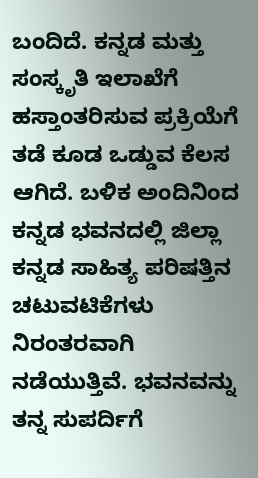ಬಂದಿದೆ. ಕನ್ನಡ ಮತ್ತು ಸಂಸ್ಕೃತಿ ಇಲಾಖೆಗೆ ಹಸ್ತಾಂತರಿಸುವ ಪ್ರಕ್ರಿಯೆಗೆ ತಡೆ ಕೂಡ ಒಡ್ಡುವ ಕೆಲಸ ಆಗಿದೆ. ಬಳಿಕ ಅಂದಿನಿಂದ ಕನ್ನಡ ಭವನದಲ್ಲಿ ಜಿಲ್ಲಾ ಕನ್ನಡ ಸಾಹಿತ್ಯ ಪರಿಷತ್ತಿನ ಚಟುವಟಿಕೆಗಳು ನಿರಂತರವಾಗಿ ನಡೆಯುತ್ತಿವೆ. ಭವನವನ್ನು ತನ್ನ ಸುಪರ್ದಿಗೆ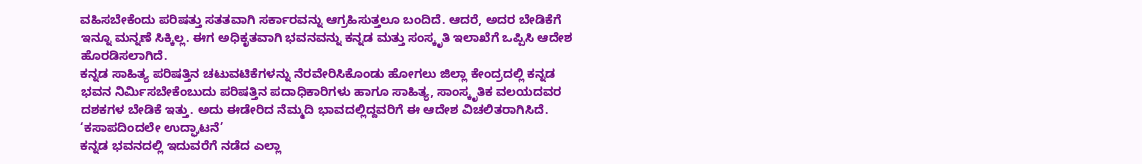ವಹಿಸಬೇಕೆಂದು ಪರಿಷತ್ತು ಸತತವಾಗಿ ಸರ್ಕಾರವನ್ನು ಆಗ್ರಹಿಸುತ್ತಲೂ ಬಂದಿದೆ. ಆದರೆ, ಅದರ ಬೇಡಿಕೆಗೆ ಇನ್ನೂ ಮನ್ನಣೆ ಸಿಕ್ಕಿಲ್ಲ. ಈಗ ಅಧಿಕೃತವಾಗಿ ಭವನವನ್ನು ಕನ್ನಡ ಮತ್ತು ಸಂಸ್ಕೃತಿ ಇಲಾಖೆಗೆ ಒಪ್ಪಿಸಿ ಆದೇಶ ಹೊರಡಿಸಲಾಗಿದೆ.
ಕನ್ನಡ ಸಾಹಿತ್ಯ ಪರಿಷತ್ತಿನ ಚಟುವಟಿಕೆಗಳನ್ನು ನೆರವೇರಿಸಿಕೊಂಡು ಹೋಗಲು ಜಿಲ್ಲಾ ಕೇಂದ್ರದಲ್ಲಿ ಕನ್ನಡ ಭವನ ನಿರ್ಮಿಸಬೇಕೆಂಬುದು ಪರಿಷತ್ತಿನ ಪದಾಧಿಕಾರಿಗಳು ಹಾಗೂ ಸಾಹಿತ್ಯ, ಸಾಂಸ್ಕೃತಿಕ ವಲಯದವರ ದಶಕಗಳ ಬೇಡಿಕೆ ಇತ್ತು. ಅದು ಈಡೇರಿದ ನೆಮ್ಮದಿ ಭಾವದಲ್ಲಿದ್ದವರಿಗೆ ಈ ಆದೇಶ ವಿಚಲಿತರಾಗಿಸಿದೆ.
‘ಕಸಾಪದಿಂದಲೇ ಉದ್ಘಾಟನೆ’
ಕನ್ನಡ ಭವನದಲ್ಲಿ ಇದುವರೆಗೆ ನಡೆದ ಎಲ್ಲಾ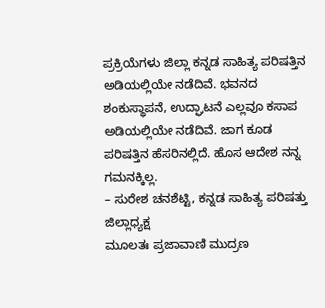ಪ್ರಕ್ರಿಯೆಗಳು ಜಿಲ್ಲಾ ಕನ್ನಡ ಸಾಹಿತ್ಯ ಪರಿಷತ್ತಿನ ಅಡಿಯಲ್ಲಿಯೇ ನಡೆದಿವೆ. ಭವನದ ಶಂಕುಸ್ಥಾಪನೆ, ಉದ್ಘಾಟನೆ ಎಲ್ಲವೂ ಕಸಾಪ ಅಡಿಯಲ್ಲಿಯೇ ನಡೆದಿವೆ. ಜಾಗ ಕೂಡ ಪರಿಷತ್ತಿನ ಹೆಸರಿನಲ್ಲಿದೆ. ಹೊಸ ಆದೇಶ ನನ್ನ ಗಮನಕ್ಕಿಲ್ಲ.
– ಸುರೇಶ ಚನಶೆಟ್ಟಿ, ಕನ್ನಡ ಸಾಹಿತ್ಯ ಪರಿಷತ್ತು ಜಿಲ್ಲಾಧ್ಯಕ್ಷ
ಮೂಲತಃ ಪ್ರಜಾವಾಣಿ ಮುದ್ರಣ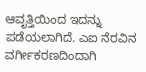ಆವೃತ್ತಿಯಿಂದ ಇದನ್ನು ಪಡೆಯಲಾಗಿದೆ. ಎಐ ನೆರವಿನ ವರ್ಗೀಕರಣದಿಂದಾಗಿ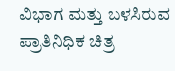ವಿಭಾಗ ಮತ್ತು ಬಳಸಿರುವ ಪ್ರಾತಿನಿಧಿಕ ಚಿತ್ರ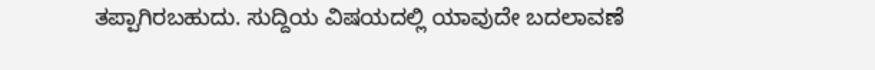ತಪ್ಪಾಗಿರಬಹುದು. ಸುದ್ದಿಯ ವಿಷಯದಲ್ಲಿ ಯಾವುದೇ ಬದಲಾವಣೆ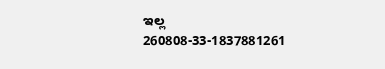ಇಲ್ಲ
260808-33-1837881261